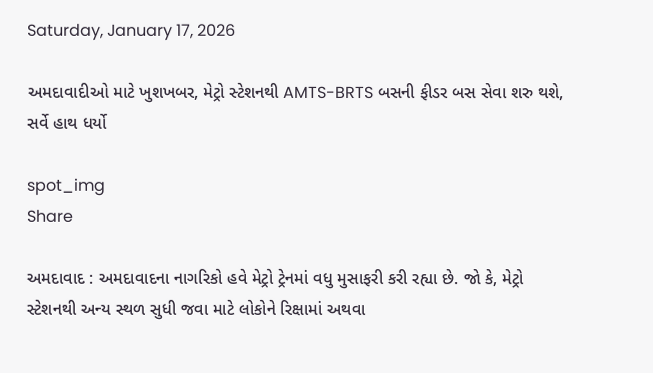Saturday, January 17, 2026

અમદાવાદીઓ માટે ખુશખબર, મેટ્રો સ્ટેશનથી AMTS-BRTS બસની ફીડર બસ સેવા શરુ થશે, સર્વે હાથ ધર્યો

spot_img
Share

અમદાવાદ : અમદાવાદના નાગરિકો હવે મેટ્રો ટ્રેનમાં વધુ મુસાફરી કરી રહ્યા છે. જો કે, મેટ્રો સ્ટેશનથી અન્ય સ્થળ સુધી જવા માટે લોકોને રિક્ષામાં અથવા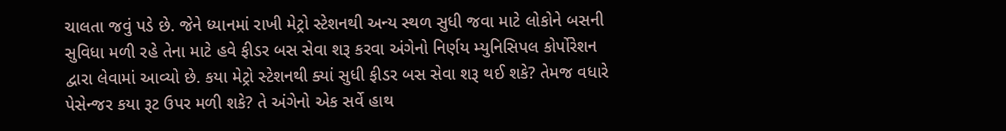ચાલતા જવું પડે છે. જેને ધ્યાનમાં રાખી મેટ્રો સ્ટેશનથી અન્ય સ્થળ સુધી જવા માટે લોકોને બસની સુવિધા મળી રહે તેના માટે હવે ફીડર બસ સેવા શરૂ કરવા અંગેનો નિર્ણય મ્યુનિસિપલ કોર્પોરેશન દ્વારા લેવામાં આવ્યો છે. કયા મેટ્રો સ્ટેશનથી ક્યાં સુધી ફીડર બસ સેવા શરૂ થઈ શકે? તેમજ વધારે પેસેન્જર કયા રૂટ ઉપર મળી શકે? તે અંગેનો એક સર્વે હાથ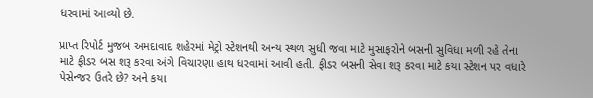ધરવામાં આવ્યો છે.

પ્રાપ્ત રિપોર્ટ મુજબ અમદાવાદ શહેરમાં મેટ્રો સ્ટેશનથી અન્ય સ્થળ સુધી જવા માટે મુસાફરોને બસની સુવિધા મળી રહે તેના માટે ફીડર બસ શરૂ કરવા અંગે વિચારણા હાથ ધરવામાં આવી હતી. ફીડર બસની સેવા શરૂ કરવા માટે કયા સ્ટેશન પર વધારે પેસેન્જર ઉતરે છે? અને કયા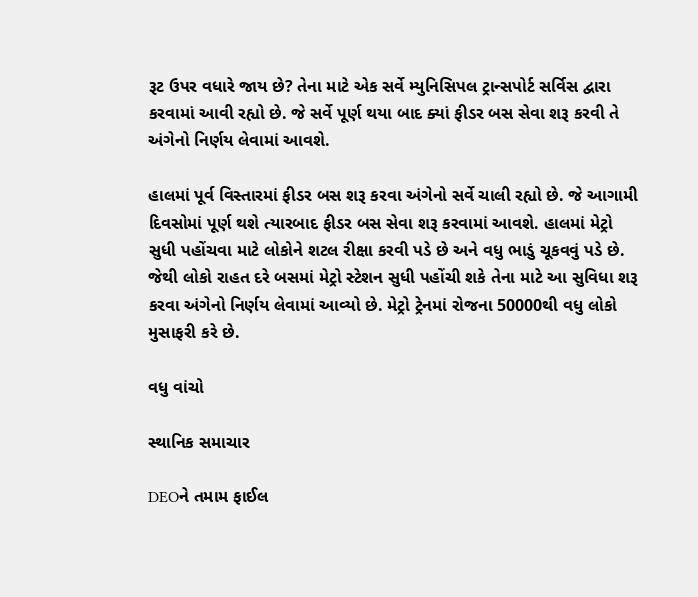રૂટ ઉપર વધારે જાય છે? તેના માટે એક સર્વે મ્યુનિસિપલ ટ્રાન્સપોર્ટ સર્વિસ દ્વારા કરવામાં આવી રહ્યો છે. જે સર્વે પૂર્ણ થયા બાદ ક્યાં ફીડર બસ સેવા શરૂ કરવી તે અંગેનો નિર્ણય લેવામાં આવશે.

હાલમાં પૂર્વ વિસ્તારમાં ફીડર બસ શરૂ કરવા અંગેનો સર્વે ચાલી રહ્યો છે. જે આગામી દિવસોમાં પૂર્ણ થશે ત્યારબાદ ફીડર બસ સેવા શરૂ કરવામાં આવશે. હાલમાં મેટ્રો સુધી પહોંચવા માટે લોકોને શટલ રીક્ષા કરવી પડે છે અને વધુ ભાડું ચૂકવવું પડે છે. જેથી લોકો રાહત દરે બસમાં મેટ્રો સ્ટેશન સુધી પહોંચી શકે તેના માટે આ સુવિધા શરૂ કરવા અંગેનો નિર્ણય લેવામાં આવ્યો છે. મેટ્રો ટ્રેનમાં રોજના 50000થી વધુ લોકો મુસાફરી કરે છે.

વધુ વાંચો

સ્થાનિક સમાચાર

DEOને તમામ ફાઈલ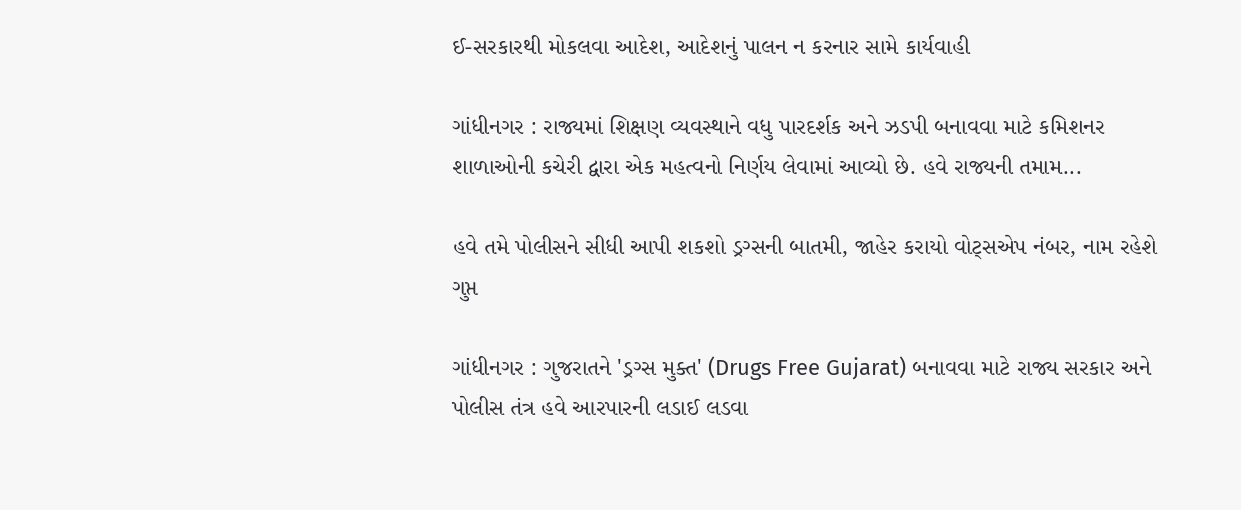ઈ-સરકારથી મોકલવા આદેશ, આદેશનું પાલન ન કરનાર સામે કાર્યવાહી

ગાંધીનગર : રાજ્યમાં શિક્ષણ વ્યવસ્થાને વધુ પારદર્શક અને ઝડપી બનાવવા માટે કમિશનર શાળાઓની કચેરી દ્વારા એક મહત્વનો નિર્ણય લેવામાં આવ્યો છે. હવે રાજ્યની તમામ...

હવે તમે પોલીસને સીધી આપી શકશો ડ્રગ્સની બાતમી, જાહેર કરાયો વોટ્સએપ નંબર, નામ રહેશે ગુપ્ત

ગાંધીનગર : ગુજરાતને 'ડ્રગ્સ મુક્ત' (Drugs Free Gujarat) બનાવવા માટે રાજ્ય સરકાર અને પોલીસ તંત્ર હવે આરપારની લડાઈ લડવા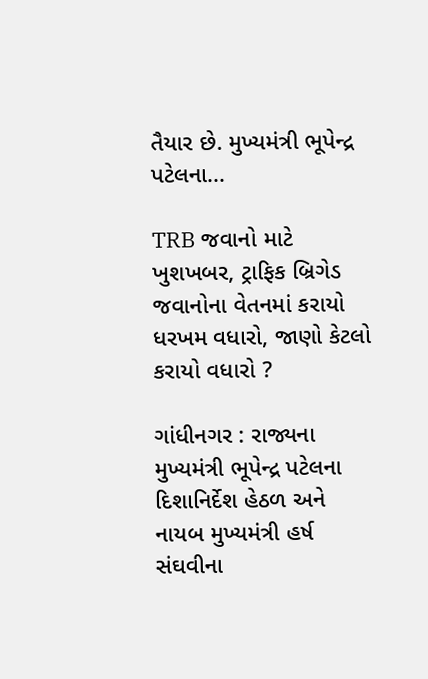તૈયાર છે. મુખ્યમંત્રી ભૂપેન્દ્ર પટેલના...

TRB જવાનો માટે ખુશખબર, ટ્રાફિક બ્રિગેડ જવાનોના વેતનમાં કરાયો ધરખમ વધારો, જાણો કેટલો કરાયો વધારો ?

ગાંધીનગર : રાજ્યના મુખ્યમંત્રી ભૂપેન્દ્ર પટેલના દિશાનિર્દેશ હેઠળ અને નાયબ મુખ્યમંત્રી હર્ષ સંઘવીના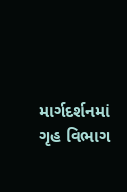માર્ગદર્શનમાં ગૃહ વિભાગ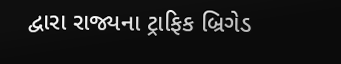દ્વારા રાજ્યના ટ્રાફિક બ્રિગેડ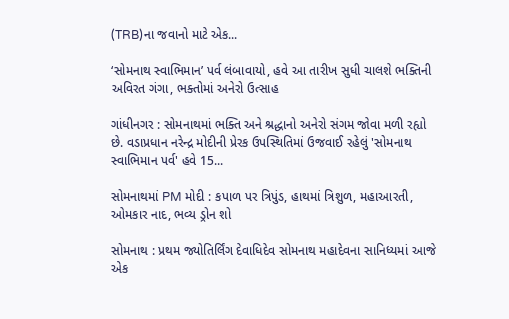(TRB)ના જવાનો માટે એક...

‘સોમનાથ સ્વાભિમાન’ પર્વ લંબાવાયો, હવે આ તારીખ સુધી ચાલશે ભક્તિની અવિરત ગંગા, ભક્તોમાં અનેરો ઉત્સાહ

ગાંધીનગર : સોમનાથમાં ભક્તિ અને શ્રદ્ધાનો અનેરો સંગમ જોવા મળી રહ્યો છે. વડાપ્રધાન નરેન્દ્ર મોદીની પ્રેરક ઉપસ્થિતિમાં ઉજવાઈ રહેલું 'સોમનાથ સ્વાભિમાન પર્વ' હવે 15...

સોમનાથમાં PM મોદી : કપાળ પર ત્રિપુંડ, હાથમાં ત્રિશુળ, મહાઆરતી, ઓમકાર નાદ, ભવ્ય ડ્રોન શો

સોમનાથ : પ્રથમ જ્યોતિર્લિંગ દેવાધિદેવ સોમનાથ મહાદેવના સાનિધ્યમાં આજે એક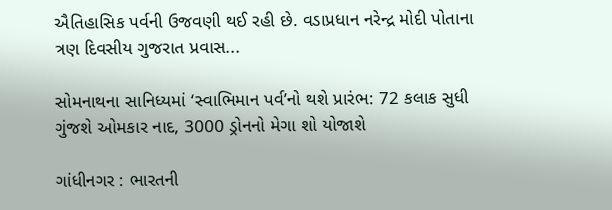ઐતિહાસિક પર્વની ઉજવણી થઈ રહી છે. વડાપ્રધાન નરેન્દ્ર મોદી પોતાના ત્રણ દિવસીય ગુજરાત પ્રવાસ...

સોમનાથના સાનિધ્યમાં ‘સ્વાભિમાન પર્વ’નો થશે પ્રારંભ: 72 કલાક સુધી ગુંજશે ઓમકાર નાદ, 3000 ડ્રોનનો મેગા શો યોજાશે

ગાંધીનગર : ભારતની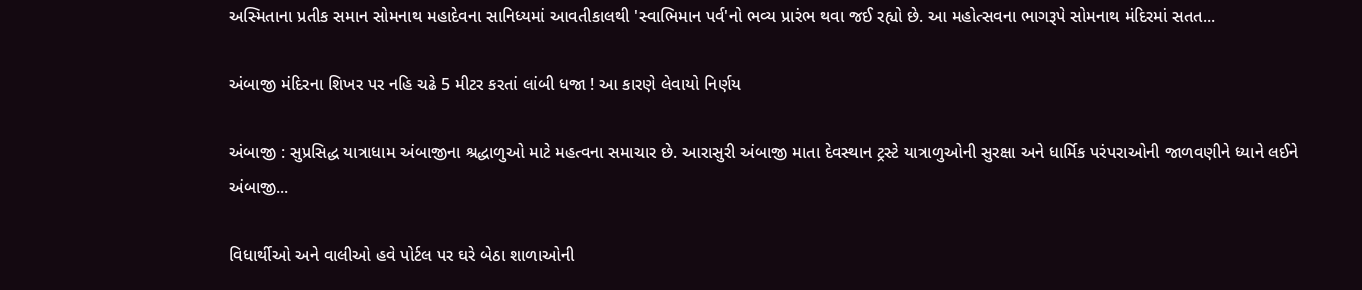અસ્મિતાના પ્રતીક સમાન સોમનાથ મહાદેવના સાનિધ્યમાં આવતીકાલથી 'સ્વાભિમાન પર્વ'નો ભવ્ય પ્રારંભ થવા જઈ રહ્યો છે. આ મહોત્સવના ભાગરૂપે સોમનાથ મંદિરમાં સતત...

અંબાજી મંદિરના શિખર પર નહિ ચઢે 5 મીટર કરતાં લાંબી ધજા ! આ કારણે લેવાયો નિર્ણય

અંબાજી : સુપ્રસિદ્ધ યાત્રાધામ અંબાજીના શ્રદ્ધાળુઓ માટે મહત્વના સમાચાર છે. આરાસુરી અંબાજી માતા દેવસ્થાન ટ્રસ્ટે યાત્રાળુઓની સુરક્ષા અને ધાર્મિક પરંપરાઓની જાળવણીને ધ્યાને લઈને અંબાજી...

વિધાર્થીઓ અને વાલીઓ હવે પોર્ટલ પર ઘરે બેઠા શાળાઓની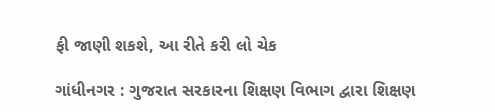ફી જાણી શકશે, આ રીતે કરી લો ચેક

ગાંધીનગર : ગુજરાત સરકારના શિક્ષણ વિભાગ દ્વારા શિક્ષણ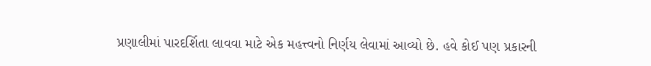પ્રણાલીમાં પારદર્શિતા લાવવા માટે એક મહત્ત્વનો નિર્ણય લેવામાં આવ્યો છે. હવે કોઈ પણ પ્રકારની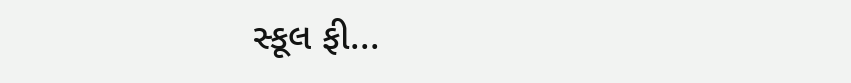સ્કૂલ ફી...